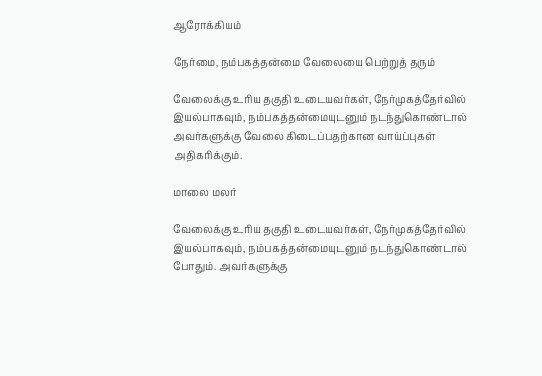ஆரோக்கியம்

நேர்மை, நம்பகத்தன்மை வேலையை பெற்றுத் தரும்

வேலைக்கு உரிய தகுதி உடையவர்கள், நேர்முகத்தேர்வில் இயல்பாகவும், நம்பகத்தன்மையுடனும் நடந்துகொண்டால் அவர்களுக்கு வேலை கிடைப்பதற்கான வாய்ப்புகள் அதிகரிக்கும்.

மாலை மலர்

வேலைக்கு உரிய தகுதி உடையவர்கள், நேர்முகத்தேர்வில் இயல்பாகவும், நம்பகத்தன்மையுடனும் நடந்துகொண்டால் போதும். அவர்களுக்கு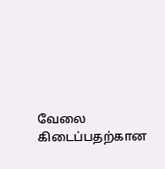வேலை கிடைப்பதற்கான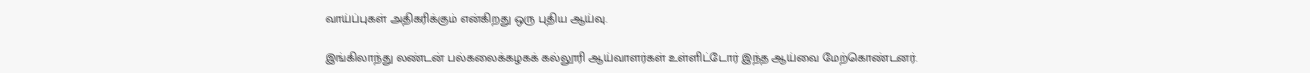வாய்ப்புகள் அதிகரிக்கும் என்கிறது ஒரு புதிய ஆய்வு.

இங்கிலாந்து லண்டன் பல்கலைக்கழகக் கல்லூரி ஆய்வாளர்கள் உள்ளிட்டோர் இந்த ஆய்வை மேற்கொண்டனர்.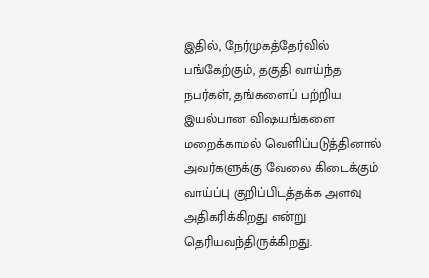இதில், நேர்முகத்தேர்வில் பங்கேற்கும், தகுதி வாய்ந்த நபர்கள், தங்களைப் பற்றிய இயல்பான விஷயங்களை மறைக்காமல் வெளிப்படுத்தினால் அவர்களுக்கு வேலை கிடைக்கும் வாய்ப்பு குறிப்பிடத்தக்க அளவு அதிகரிக்கிறது என்று தெரியவந்திருக்கிறது.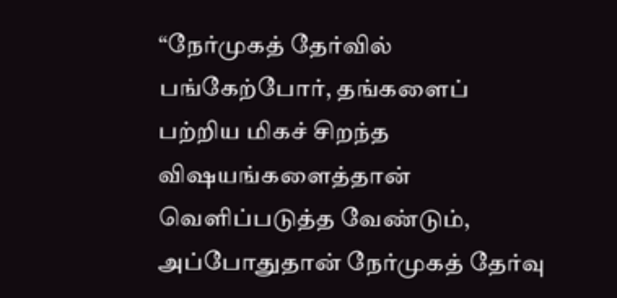“நேர்முகத் தேர்வில் பங்கேற்போர், தங்களைப் பற்றிய மிகச் சிறந்த விஷயங்களைத்தான் வெளிப்படுத்த வேண்டும், அப்போதுதான் நேர்முகத் தேர்வு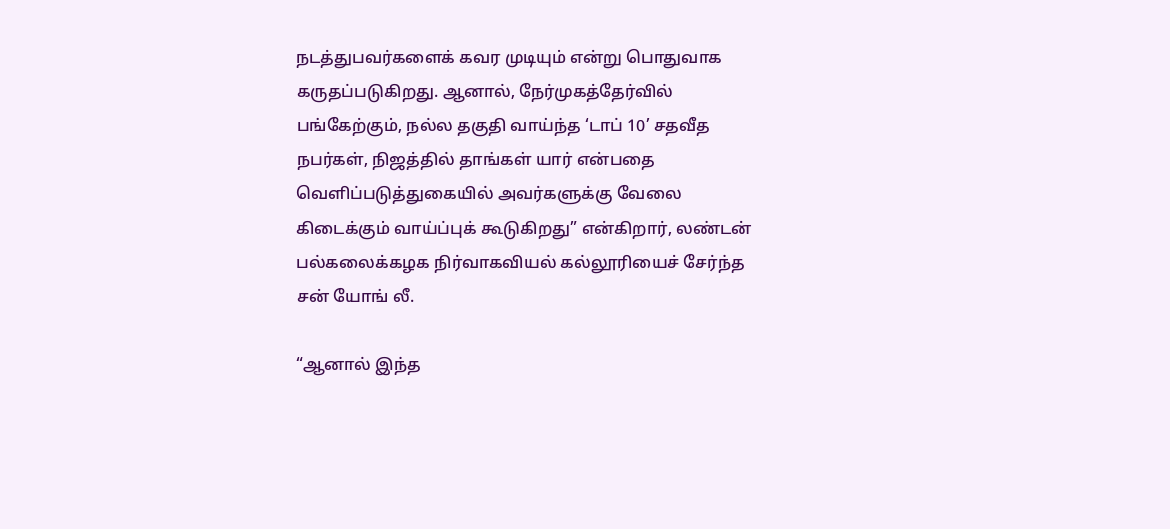நடத்துபவர்களைக் கவர முடியும் என்று பொதுவாக கருதப்படுகிறது. ஆனால், நேர்முகத்தேர்வில் பங்கேற்கும், நல்ல தகுதி வாய்ந்த ‘டாப் 10’ சதவீத நபர்கள், நிஜத்தில் தாங்கள் யார் என்பதை வெளிப்படுத்துகையில் அவர்களுக்கு வேலை கிடைக்கும் வாய்ப்புக் கூடுகிறது” என்கிறார், லண்டன் பல்கலைக்கழக நிர்வாகவியல் கல்லூரியைச் சேர்ந்த சன் யோங் லீ.

“ஆனால் இந்த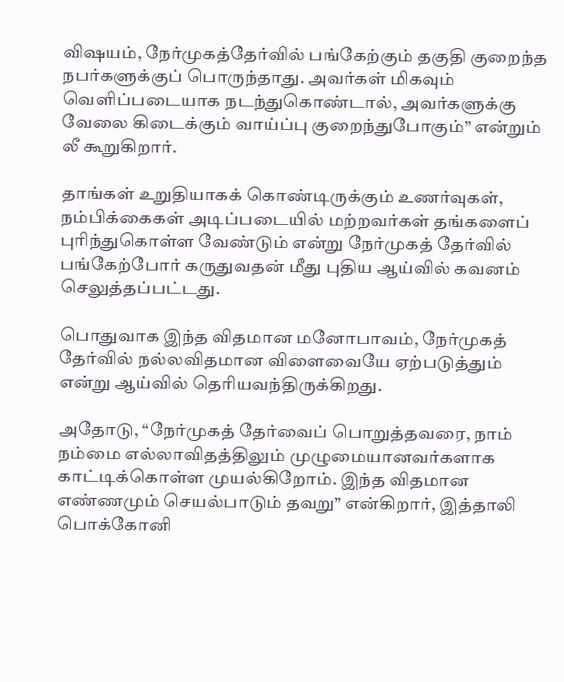விஷயம், நேர்முகத்தேர்வில் பங்கேற்கும் தகுதி குறைந்த நபர்களுக்குப் பொருந்தாது. அவர்கள் மிகவும் வெளிப்படையாக நடந்துகொண்டால், அவர்களுக்கு வேலை கிடைக்கும் வாய்ப்பு குறைந்துபோகும்” என்றும் லீ கூறுகிறார்.

தாங்கள் உறுதியாகக் கொண்டிருக்கும் உணர்வுகள், நம்பிக்கைகள் அடிப்படையில் மற்றவர்கள் தங்களைப் புரிந்துகொள்ள வேண்டும் என்று நேர்முகத் தேர்வில் பங்கேற்போர் கருதுவதன் மீது புதிய ஆய்வில் கவனம் செலுத்தப்பட்டது.

பொதுவாக இந்த விதமான மனோபாவம், நேர்முகத் தேர்வில் நல்லவிதமான விளைவையே ஏற்படுத்தும் என்று ஆய்வில் தெரியவந்திருக்கிறது.

அதோடு, “நேர்முகத் தேர்வைப் பொறுத்தவரை, நாம் நம்மை எல்லாவிதத்திலும் முழுமையானவர்களாக காட்டிக்கொள்ள முயல்கிறோம். இந்த விதமான எண்ணமும் செயல்பாடும் தவறு” என்கிறார், இத்தாலி பொக்கோனி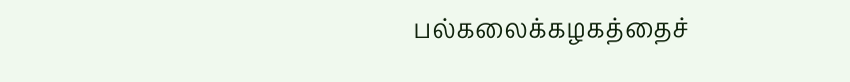பல்கலைக்கழகத்தைச்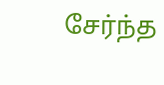சேர்ந்த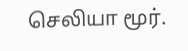செலியா மூர்.